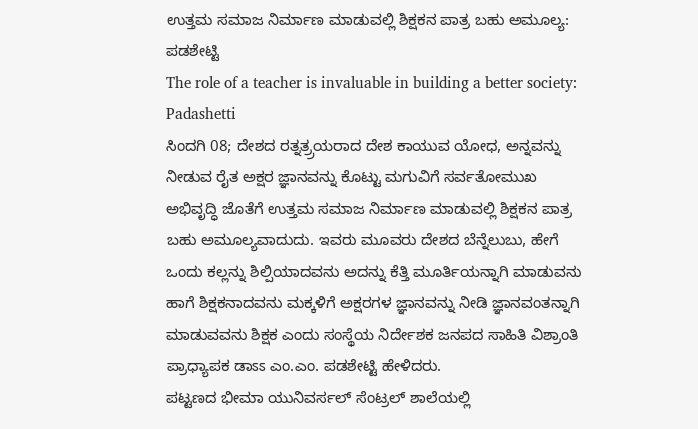ಉತ್ತಮ ಸಮಾಜ ನಿರ್ಮಾಣ ಮಾಡುವಲ್ಲಿ ಶಿಕ್ಷಕನ ಪಾತ್ರ ಬಹು ಅಮೂಲ್ಯ: ಪಡಶೇಟ್ಟಿ
The role of a teacher is invaluable in building a better society: Padashetti
ಸಿಂದಗಿ 08; ದೇಶದ ರತ್ನತ್ರ್ರಯರಾದ ದೇಶ ಕಾಯುವ ಯೋಧ, ಅನ್ನವನ್ನು ನೀಡುವ ರೈತ ಅಕ್ಷರ ಜ್ಞಾನವನ್ನು ಕೊಟ್ಟು ಮಗುವಿಗೆ ಸರ್ವತೋಮುಖ ಅಭಿವೃದ್ಧಿ ಜೊತೆಗೆ ಉತ್ತಮ ಸಮಾಜ ನಿರ್ಮಾಣ ಮಾಡುವಲ್ಲಿ ಶಿಕ್ಷಕನ ಪಾತ್ರ ಬಹು ಅಮೂಲ್ಯವಾದುದು. ಇವರು ಮೂವರು ದೇಶದ ಬೆನ್ನೆಲುಬು, ಹೇಗೆ ಒಂದು ಕಲ್ಲನ್ನು ಶಿಲ್ಪಿಯಾದವನು ಅದನ್ನು ಕೆತ್ತಿ ಮೂರ್ತಿಯನ್ನಾಗಿ ಮಾಡುವನು ಹಾಗೆ ಶಿಕ್ಷಕನಾದವನು ಮಕ್ಕಳಿಗೆ ಅಕ್ಷರಗಳ ಜ್ಞಾನವನ್ನು ನೀಡಿ ಜ್ಞಾನವಂತನ್ನಾಗಿ ಮಾಡುವವನು ಶಿಕ್ಷಕ ಎಂದು ಸಂಸ್ಥೆಯ ನಿರ್ದೇಶಕ ಜನಪದ ಸಾಹಿತಿ ವಿಶ್ರಾಂತಿ ಪ್ರಾಧ್ಯಾಪಕ ಡಾಽಽ ಎಂ.ಎಂ. ಪಡಶೇಟ್ಟಿ ಹೇಳಿದರು.
ಪಟ್ಟಣದ ಭೀಮಾ ಯುನಿವರ್ಸಲ್ ಸೆಂಟ್ರಲ್ ಶಾಲೆಯಲ್ಲಿ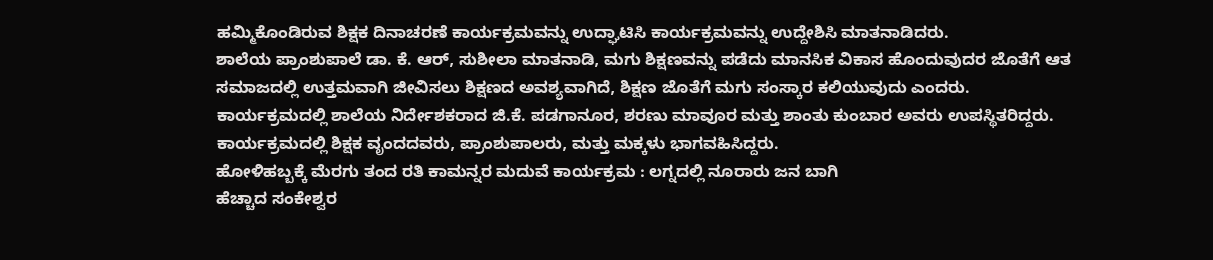ಹಮ್ಮಿಕೊಂಡಿರುವ ಶಿಕ್ಷಕ ದಿನಾಚರಣೆ ಕಾರ್ಯಕ್ರಮವನ್ನು ಉದ್ಘಾಟಿಸಿ ಕಾರ್ಯಕ್ರಮವನ್ನು ಉದ್ದೇಶಿಸಿ ಮಾತನಾಡಿದರು.
ಶಾಲೆಯ ಪ್ರಾಂಶುಪಾಲೆ ಡಾ. ಕೆ. ಆರ್, ಸುಶೀಲಾ ಮಾತನಾಡಿ, ಮಗು ಶಿಕ್ಷಣವನ್ನು ಪಡೆದು ಮಾನಸಿಕ ವಿಕಾಸ ಹೊಂದುವುದರ ಜೊತೆಗೆ ಆತ ಸಮಾಜದಲ್ಲಿ ಉತ್ತಮವಾಗಿ ಜೀವಿಸಲು ಶಿಕ್ಷಣದ ಅವಶ್ಯವಾಗಿದೆ, ಶಿಕ್ಷಣ ಜೊತೆಗೆ ಮಗು ಸಂಸ್ಕಾರ ಕಲಿಯುವುದು ಎಂದರು.
ಕಾರ್ಯಕ್ರಮದಲ್ಲಿ ಶಾಲೆಯ ನಿರ್ದೇಶಕರಾದ ಜಿ.ಕೆ. ಪಡಗಾನೂರ, ಶರಣು ಮಾವೂರ ಮತ್ತು ಶಾಂತು ಕುಂಬಾರ ಅವರು ಉಪಸ್ಥಿತರಿದ್ದರು.
ಕಾರ್ಯಕ್ರಮದಲ್ಲಿ ಶಿಕ್ಷಕ ವೃಂದದವರು, ಪ್ರಾಂಶುಪಾಲರು, ಮತ್ತು ಮಕ್ಕಳು ಭಾಗವಹಿಸಿದ್ದರು.
ಹೋಳಿಹಬ್ಬಕ್ಕೆ ಮೆರಗು ತಂದ ರತಿ ಕಾಮನ್ನರ ಮದುವೆ ಕಾರ್ಯಕ್ರಮ : ಲಗ್ನದಲ್ಲಿ ನೂರಾರು ಜನ ಬಾಗಿ
ಹೆಚ್ಚಾದ ಸಂಕೇಶ್ವರ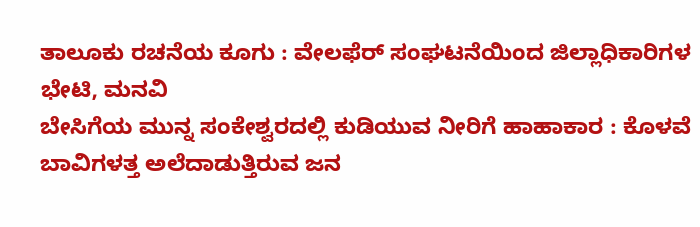ತಾಲೂಕು ರಚನೆಯ ಕೂಗು : ವೇಲಫೆರ್ ಸಂಘಟನೆಯಿಂದ ಜಿಲ್ಲಾಧಿಕಾರಿಗಳ ಭೇಟಿ, ಮನವಿ
ಬೇಸಿಗೆಯ ಮುನ್ನ ಸಂಕೇಶ್ವರದಲ್ಲಿ ಕುಡಿಯುವ ನೀರಿಗೆ ಹಾಹಾಕಾರ : ಕೊಳವೆ ಬಾವಿಗಳತ್ತ ಅಲೆದಾಡುತ್ತಿರುವ ಜನ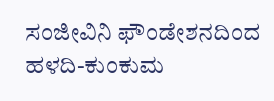ಸಂಜೀವಿನಿ ಫೌಂಡೇಶನದಿಂದ ಹಳದಿ-ಕುಂಕುಮ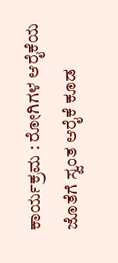ಕಾರ್ಯಕ್ರಮ : ರೋಗಿಗಳ ಆರೈಕೆಯ ಜೊತೆಗೆ ಸ್ವಂತ ಆರೈಕೆ ಕೂಡ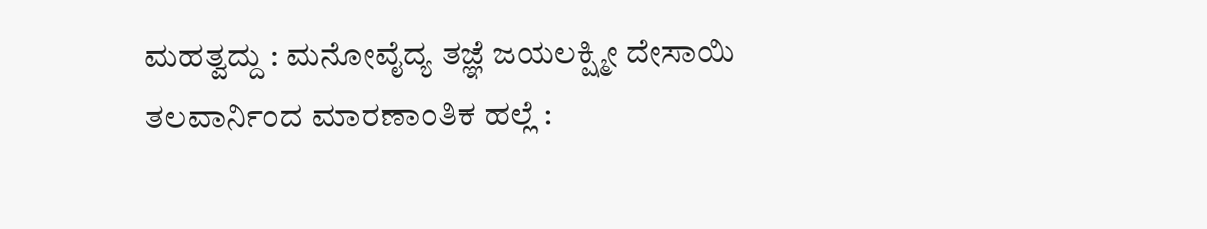ಮಹತ್ವದ್ದು : ಮನೋವೈದ್ಯ ತಜ್ಞೆ ಜಯಲಕ್ಷ್ಮೀ ದೇಸಾಯಿ
ತಲವಾರ್ನಿಂದ ಮಾರಣಾಂತಿಕ ಹಲ್ಲೆ :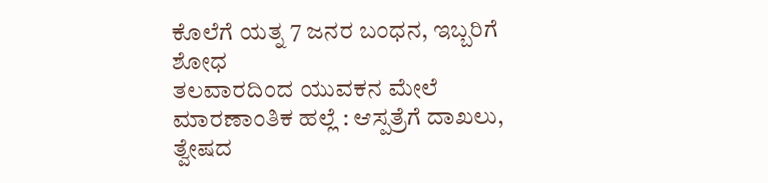ಕೊಲೆಗೆ ಯತ್ನ 7 ಜನರ ಬಂಧನ, ಇಬ್ಬರಿಗೆ ಶೋಧ
ತಲವಾರದಿಂದ ಯುವಕನ ಮೇಲೆ ಮಾರಣಾಂತಿಕ ಹಲ್ಲೆ : ಆಸ್ಪತ್ರೆಗೆ ದಾಖಲು, ತ್ವೇಷದ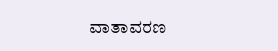ವಾತಾವರಣ